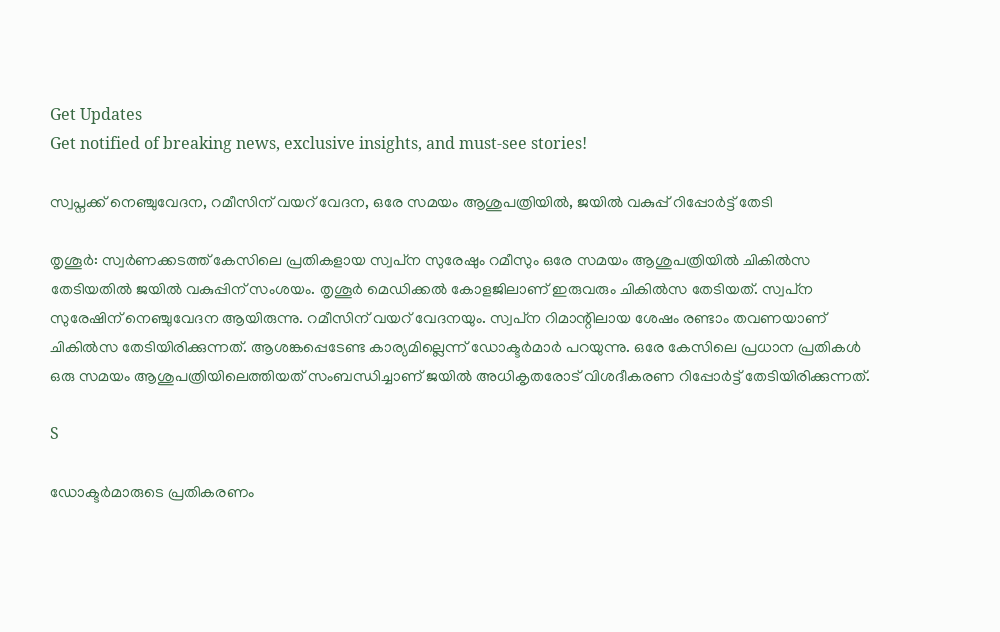Get Updates
Get notified of breaking news, exclusive insights, and must-see stories!

സ്വപ്നക്ക് നെഞ്ചുവേദന, റമീസിന് വയറ് വേദന, ഒരേ സമയം ആശുപത്രിയില്‍, ജയില്‍ വകുപ്പ് റിപ്പോര്‍ട്ട് തേടി

തൃശൂര്‍: സ്വര്‍ണക്കടത്ത് കേസിലെ പ്രതികളായ സ്വപ്‌ന സുരേഷും റമീസും ഒരേ സമയം ആശുപത്രിയില്‍ ചികില്‍സ തേടിയതില്‍ ജയില്‍ വകുപ്പിന് സംശയം. തൃശൂര്‍ മെഡിക്കല്‍ കോളജിലാണ് ഇരുവരും ചികില്‍സ തേടിയത്. സ്വപ്‌ന സുരേഷിന് നെഞ്ചുവേദന ആയിരുന്നു. റമീസിന് വയറ് വേദനയും. സ്വപ്‌ന റിമാന്റിലായ ശേഷം രണ്ടാം തവണയാണ് ചികില്‍സ തേടിയിരിക്കുന്നത്. ആശങ്കപ്പെടേണ്ട കാര്യമില്ലെന്ന് ഡോക്ടര്‍മാര്‍ പറയുന്നു. ഒരേ കേസിലെ പ്രധാന പ്രതികള്‍ ഒരു സമയം ആശുപത്രിയിലെത്തിയത് സംബന്ധിച്ചാണ് ജയില്‍ അധികൃതരോട് വിശദീകരണ റിപ്പോര്‍ട്ട് തേടിയിരിക്കുന്നത്.

S

ഡോക്ടര്‍മാരുടെ പ്രതികരണം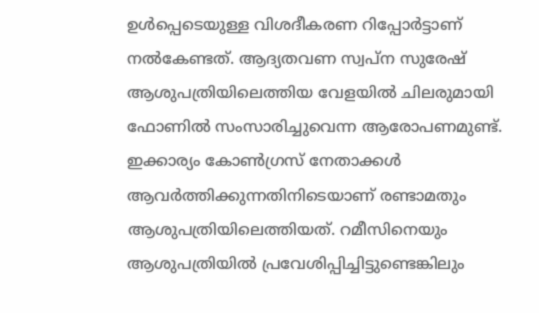ഉള്‍പ്പെടെയുള്ള വിശദീകരണ റിപ്പോര്‍ട്ടാണ് നല്‍കേണ്ടത്. ആദ്യതവണ സ്വപ്‌ന സുരേഷ് ആശുപത്രിയിലെത്തിയ വേളയില്‍ ചിലരുമായി ഫോണില്‍ സംസാരിച്ചുവെന്ന ആരോപണമുണ്ട്. ഇക്കാര്യം കോണ്‍ഗ്രസ് നേതാക്കള്‍ ആവര്‍ത്തിക്കുന്നതിനിടെയാണ് രണ്ടാമതും ആശുപത്രിയിലെത്തിയത്. റമീസിനെയും ആശുപത്രിയില്‍ പ്രവേശിപ്പിച്ചിട്ടുണ്ടെങ്കിലും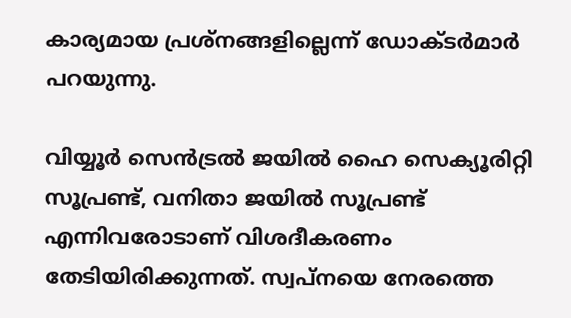കാര്യമായ പ്രശ്‌നങ്ങളില്ലെന്ന് ഡോക്ടര്‍മാര്‍ പറയുന്നു.

വിയ്യൂര്‍ സെന്‍ട്രല്‍ ജയില്‍ ഹൈ സെക്യൂരിറ്റി സൂപ്രണ്ട്, വനിതാ ജയില്‍ സൂപ്രണ്ട് എന്നിവരോടാണ് വിശദീകരണം തേടിയിരിക്കുന്നത്. സ്വപ്നയെ നേരത്തെ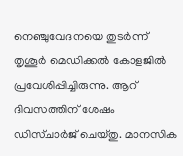നെഞ്ചുവേദനയെ തുടര്‍ന്ന് തൃശൂര്‍ മെഡിക്കല്‍ കോളജില്‍ പ്രവേശിപ്പിച്ചിരുന്നു. ആറ് ദിവസത്തിന് ശേഷം ഡിസ്ചാര്‍ജ് ചെയ്തു. മാനസിക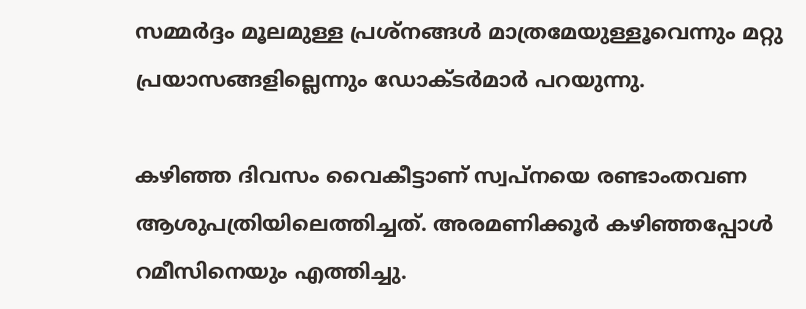സമ്മര്‍ദ്ദം മൂലമുള്ള പ്രശ്‌നങ്ങള്‍ മാത്രമേയുള്ളൂവെന്നും മറ്റു പ്രയാസങ്ങളില്ലെന്നും ഡോക്ടര്‍മാര്‍ പറയുന്നു.

കഴിഞ്ഞ ദിവസം വൈകീട്ടാണ് സ്വപ്‌നയെ രണ്ടാംതവണ ആശുപത്രിയിലെത്തിച്ചത്. അരമണിക്കൂര്‍ കഴിഞ്ഞപ്പോള്‍ റമീസിനെയും എത്തിച്ചു.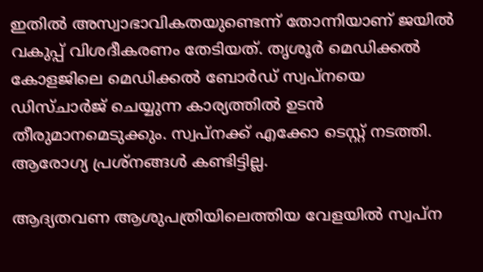ഇതില്‍ അസ്വാഭാവികതയുണ്ടെന്ന് തോന്നിയാണ് ജയില്‍ വകുപ്പ് വിശദീകരണം തേടിയത്. തൃശൂര്‍ മെഡിക്കല്‍ കോളജിലെ മെഡിക്കല്‍ ബോര്‍ഡ് സ്വപ്നയെ ഡിസ്ചാര്‍ജ് ചെയ്യുന്ന കാര്യത്തില്‍ ഉടന്‍ തീരുമാനമെടുക്കും. സ്വപ്നക്ക് എക്കോ ടെസ്റ്റ് നടത്തി. ആരോഗ്യ പ്രശ്‌നങ്ങള്‍ കണ്ടിട്ടില്ല.

ആദ്യതവണ ആശുപത്രിയിലെത്തിയ വേളയില്‍ സ്വപ്‌ന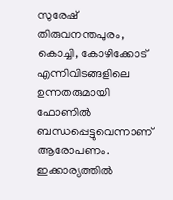സുരേഷ് തിരുവനന്തപുരം, കൊച്ചി, കോഴിക്കോട് എന്നിവിടങ്ങളിലെ ഉന്നതരുമായി ഫോണില്‍ ബന്ധപ്പെട്ടുവെന്നാണ് ആരോപണം. ഇക്കാര്യത്തില്‍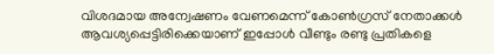വിശദമായ അന്വേഷണം വേണമെന്ന് കോണ്‍ഗ്രസ് നേതാക്കള്‍ ആവശ്യപ്പെട്ടിരിക്കെയാണ് ഇപ്പോള്‍ വീണ്ടും രണ്ടു പ്രതികളെ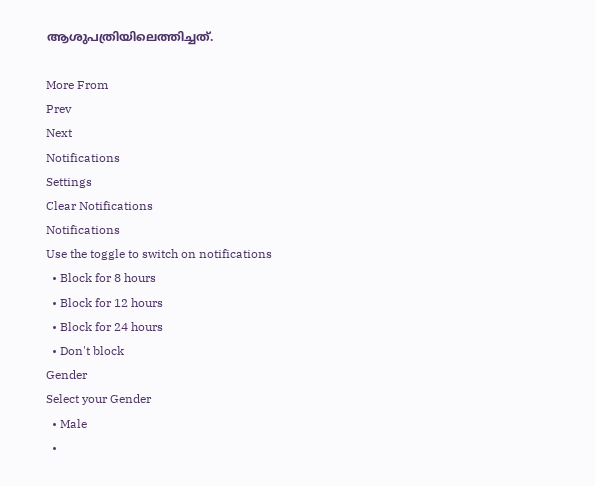ആശുപത്രിയിലെത്തിച്ചത്.

More From
Prev
Next
Notifications
Settings
Clear Notifications
Notifications
Use the toggle to switch on notifications
  • Block for 8 hours
  • Block for 12 hours
  • Block for 24 hours
  • Don't block
Gender
Select your Gender
  • Male
  •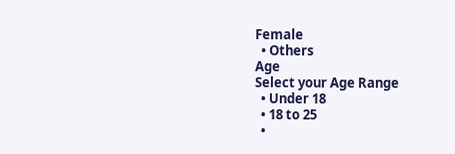Female
  • Others
Age
Select your Age Range
  • Under 18
  • 18 to 25
  •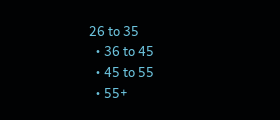26 to 35
  • 36 to 45
  • 45 to 55
  • 55+